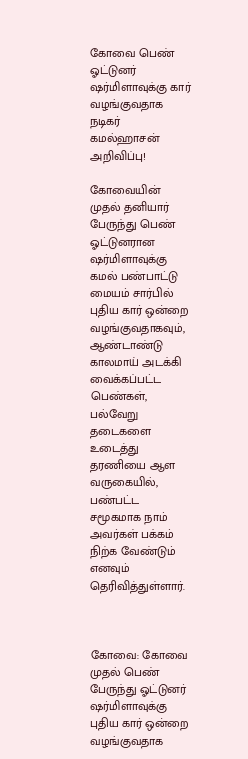கோவை பெண் ஓட்டுனர் ஷர்மிளாவுக்கு கார் வழங்குவதாக நடிகர் கமல்ஹாசன் அறிவிப்பு!

கோவையின் முதல் தனியார் பேருந்து பெண் ஓட்டுனரான ஷர்மிளாவுக்கு கமல் பண்பாட்டு மையம் சார்பில் புதிய கார் ஒன்றை வழங்குவதாகவும், ஆண்டாண்டு காலமாய் அடக்கி வைக்கப்பட்ட பெண்கள், பல்வேறு தடைகளை உடைத்து தரணியை ஆள வருகையில், பண்பட்ட சமூகமாக நாம்‌ அவர்கள்‌ பக்கம்‌ நிற்க வேண்டும் எனவும் தெரிவித்துள்ளார்.



கோவை: கோவை முதல் பெண் பேருந்து ஓட்டுனர் ஷர்மிளாவுக்கு புதிய கார் ஒன்றை வழங்குவதாக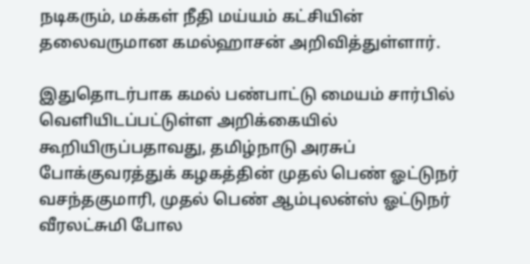நடிகரும், மக்கள் நீதி மய்யம் கட்சியின் தலைவருமான கமல்ஹாசன் அறிவித்துள்ளார்.

இதுதொடர்பாக கமல் பண்பாட்டு மையம் சார்பில் வெளியிடப்பட்டுள்ள அறிக்கையில் கூறியிருப்பதாவது, தமிழ்நாடு அரசுப்‌ போக்குவரத்துக்‌ கழகத்தின்‌ முதல்‌ பெண்‌ ஓட்டுநர்‌ வசந்தகுமாரி, முதல்‌ பெண்‌ ஆம்புலன்ஸ்‌ ஓட்டுநர்‌ வீரலட்சுமி போல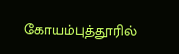கோயம்புத்தூரில்‌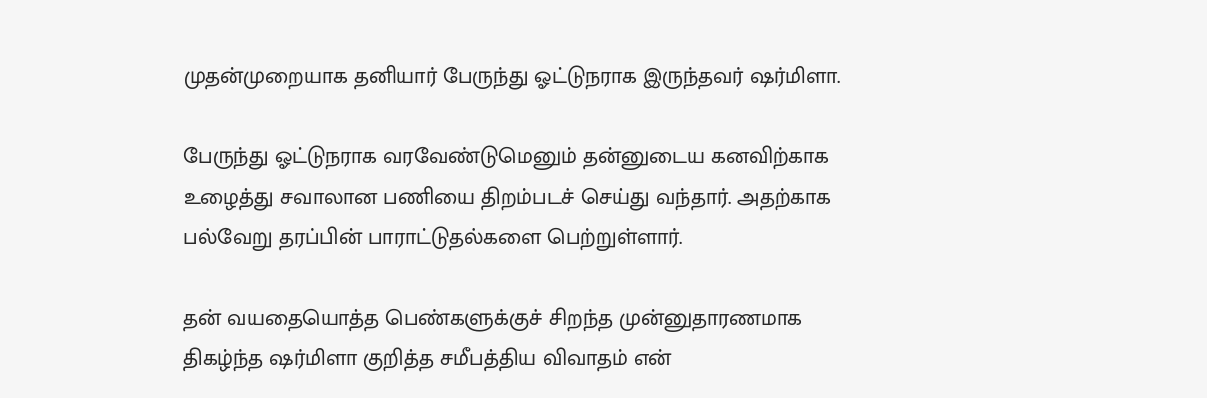முதன்முறையாக தனியார்‌ பேருந்து ஓட்டுநராக இருந்தவர்‌ ஷர்மிளா.

பேருந்து ஓட்டுநராக வரவேண்டுமெனும்‌ தன்னுடைய கனவிற்காக உழைத்து சவாலான பணியை திறம்படச்‌ செய்து வந்தார். அதற்காக‌ பல்வேறு தரப்பின்‌ பாராட்டுதல்களை‌ பெற்றுள்ளார்‌.

தன்‌ வயதையொத்த பெண்களுக்குச்‌ சிறந்த முன்னுதாரணமாக‌ திகழ்ந்த ஷர்மிளா குறித்த சமீபத்திய விவாதம்‌ என்‌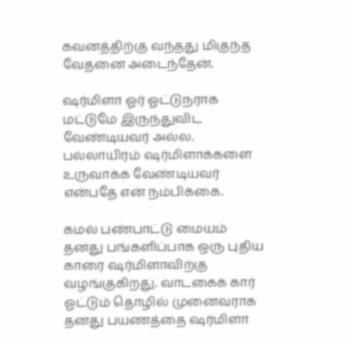கவனத்திற்கு வந்தது மிகுந்த வேதனை அடைந்தேன்‌.

ஷர்மிளா ஓர்‌ ஓட்டுநராக மட்டுமே இருந்துவிட வேண்டியவர்‌ அல்ல. பல்லாயிரம்‌ ஷர்மிளாக்களை உருவாக்க வேண்டியவர் என்பதே என்‌ நம்பிக்கை.

கமல்‌ பண்பாட்டு மையம்‌ தனது பங்களிப்பாக ஒரு புதிய காரை ஷர்மிளாவிற்கு வழங்குகிறது. வாடகைக்‌ கார்‌ ஓட்டும்‌ தொழில் முனைவராக தனது பயணத்தை ஷர்மிளா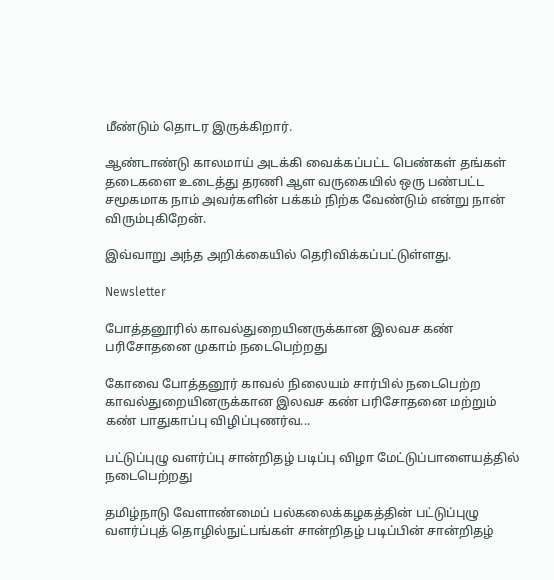மீண்டும்‌ தொடர இருக்கிறார்‌.

ஆண்டாண்டு காலமாய்‌ அடக்கி வைக்கப்பட்ட பெண்கள்‌ தங்கள்‌ தடைகளை உடைத்து தரணி ஆள வருகையில்‌ ஒரு பண்பட்ட சமூகமாக நாம்‌ அவர்களின்‌ பக்கம்‌ நிற்க வேண்டும்‌ என்று நான்‌ விரும்புகிறேன்‌.

இவ்வாறு அந்த அறிக்கையில் தெரிவிக்கப்பட்டுள்ளது.

Newsletter

போத்தனூரில் காவல்துறையினருக்கான இலவச கண் பரிசோதனை முகாம் நடைபெற்றது

கோவை போத்தனூர் காவல் நிலையம் சார்பில் நடைபெற்ற காவல்துறையினருக்கான இலவச கண் பரிசோதனை மற்றும் கண் பாதுகாப்பு விழிப்புணர்வ...

பட்டுப்புழு வளர்ப்பு சான்றிதழ் படிப்பு விழா மேட்டுப்பாளையத்தில் நடைபெற்றது

தமிழ்நாடு வேளாண்மைப் பல்கலைக்கழகத்தின் பட்டுப்புழு வளர்ப்புத் தொழில்நுட்பங்கள் சான்றிதழ் படிப்பின் சான்றிதழ்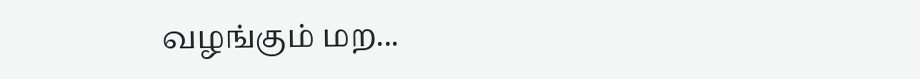வழங்கும் மற...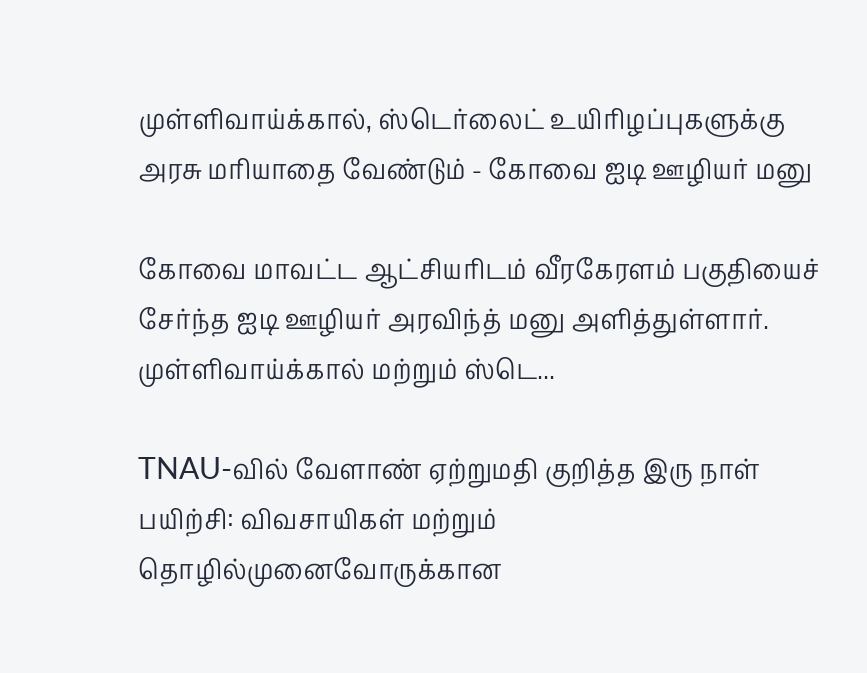முள்ளிவாய்க்கால், ஸ்டெர்லைட் உயிரிழப்புகளுக்கு அரசு மரியாதை வேண்டும் - கோவை ஐடி ஊழியர் மனு

கோவை மாவட்ட ஆட்சியரிடம் வீரகேரளம் பகுதியைச் சேர்ந்த ஐடி ஊழியர் அரவிந்த் மனு அளித்துள்ளார். முள்ளிவாய்க்கால் மற்றும் ஸ்டெ...

TNAU-வில் வேளாண் ஏற்றுமதி குறித்த இரு நாள் பயிற்சி: விவசாயிகள் மற்றும் தொழில்முனைவோருக்கான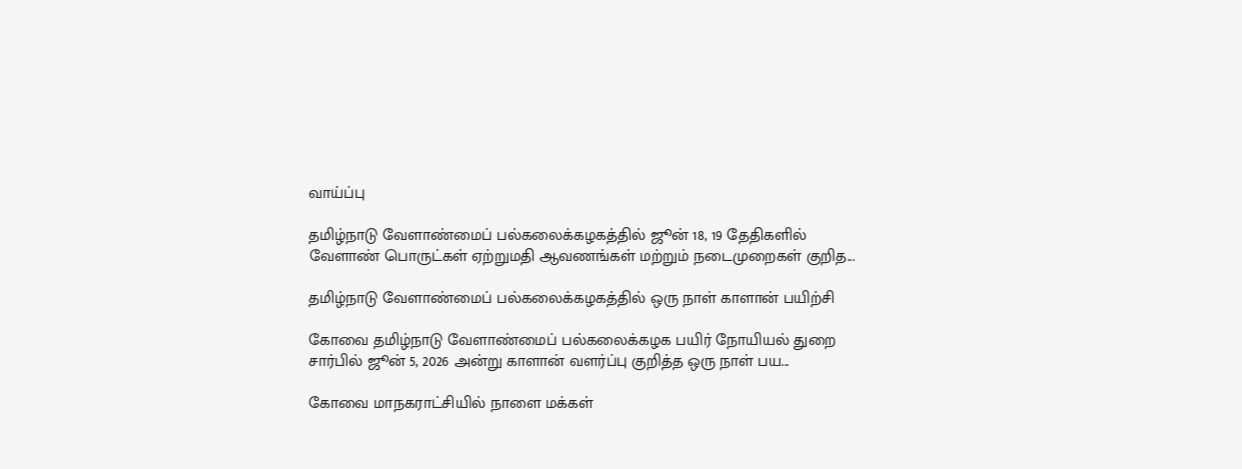வாய்ப்பு

தமிழ்நாடு வேளாண்மைப் பல்கலைக்கழகத்தில் ஜூன் 18, 19 தேதிகளில் வேளாண் பொருட்கள் ஏற்றுமதி ஆவணங்கள் மற்றும் நடைமுறைகள் குறித...

தமிழ்நாடு வேளாண்மைப் பல்கலைக்கழகத்தில் ஒரு நாள் காளான் பயிற்சி

கோவை தமிழ்நாடு வேளாண்மைப் பல்கலைக்கழக பயிர் நோயியல் துறை சார்பில் ஜூன் 5, 2026 அன்று காளான் வளர்ப்பு குறித்த ஒரு நாள் பய...

கோவை மாநகராட்சியில் நாளை மக்கள்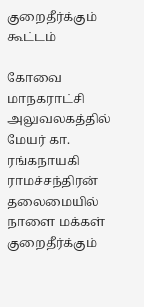குறைதீர்க்கும் கூட்டம்

கோவை மாநகராட்சி அலுவலகத்தில் மேயர் கா. ரங்கநாயகி ராமச்சந்திரன் தலைமையில் நாளை மக்கள் குறைதீர்க்கும்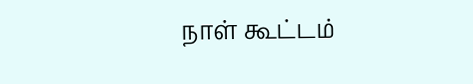நாள் கூட்டம்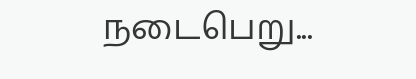நடைபெறு...